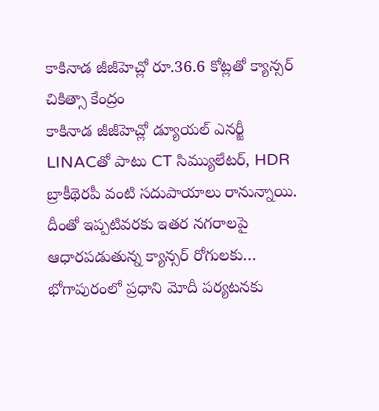కాకినాడ జీజీహెచ్లో రూ.36.6 కోట్లతో క్యాన్సర్ చికిత్సా కేంద్రం
కాకినాడ జీజీహెచ్లో డ్యూయల్ ఎనర్జీ LINACతో పాటు CT సిమ్యులేటర్, HDR బ్రాకీథెరపీ వంటి సదుపాయాలు రానున్నాయి. దీంతో ఇప్పటివరకు ఇతర నగరాలపై ఆధారపడుతున్న క్యాన్సర్ రోగులకు…
భోగాపురంలో ప్రధాని మోదీ పర్యటనకు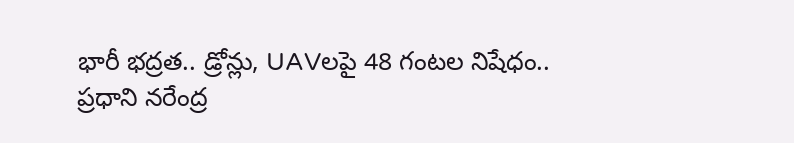భారీ భద్రత.. డ్రోన్లు, UAVలపై 48 గంటల నిషేధం..
ప్రధాని నరేంద్ర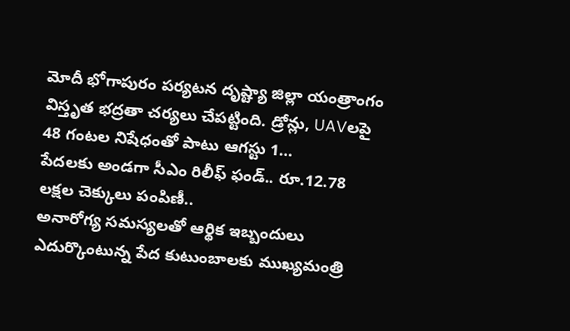మోదీ భోగాపురం పర్యటన దృష్ట్యా జిల్లా యంత్రాంగం విస్తృత భద్రతా చర్యలు చేపట్టింది. డ్రోన్లు, UAVలపై 48 గంటల నిషేధంతో పాటు ఆగస్టు 1…
పేదలకు అండగా సీఎం రిలీఫ్ ఫండ్.. రూ.12.78 లక్షల చెక్కులు పంపిణీ..
అనారోగ్య సమస్యలతో ఆర్థిక ఇబ్బందులు ఎదుర్కొంటున్న పేద కుటుంబాలకు ముఖ్యమంత్రి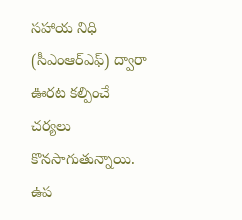సహాయ నిధి (సీఎంఆర్ఎఫ్) ద్వారా ఊరట కల్పించే చర్యలు కొనసాగుతున్నాయి. ఉప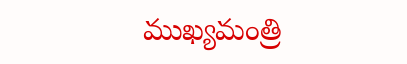ముఖ్యమంత్రి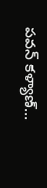పవన్ కళ్యాణ్…